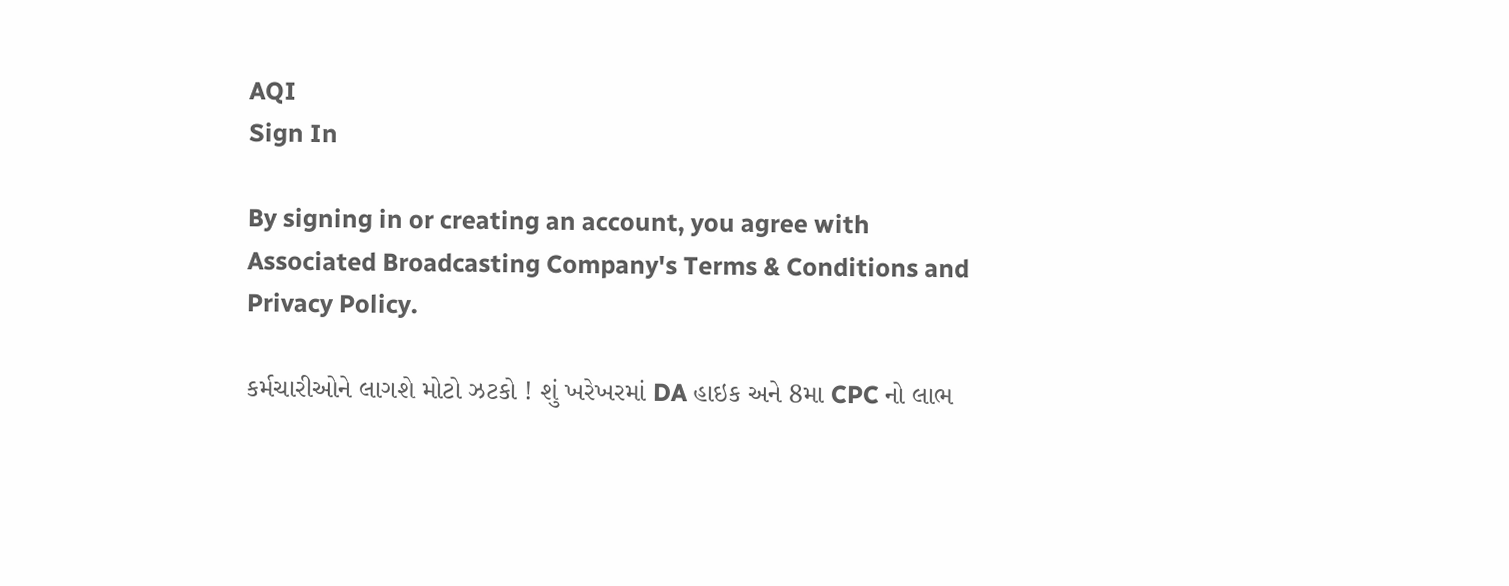AQI
Sign In

By signing in or creating an account, you agree with Associated Broadcasting Company's Terms & Conditions and Privacy Policy.

કર્મચારીઓને લાગશે મોટો ઝટકો ! શું ખરેખરમાં DA હાઇક અને 8મા CPC નો લાભ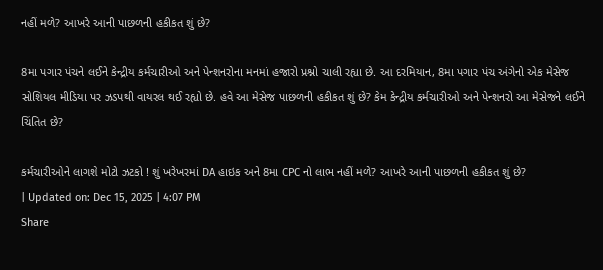નહીં મળે? આખરે આની પાછળની હકીકત શું છે?

8મા પગાર પંચને લઈને કેન્દ્રીય કર્મચારીઓ અને પેન્શનરોના મનમાં હજારો પ્રશ્નો ચાલી રહ્યા છે. આ દરમિયાન, 8મા પગાર પંચ અંગેનો એક મેસેજ સોશિયલ મીડિયા પર ઝડપથી વાયરલ થઈ રહ્યો છે. હવે આ મેસેજ પાછળની હકીકત શું છે? કેમ કેન્દ્રીય કર્મચારીઓ અને પેન્શનરો આ મેસેજને લઈને ચિંતિત છે?

કર્મચારીઓને લાગશે મોટો ઝટકો ! શું ખરેખરમાં DA હાઇક અને 8મા CPC નો લાભ નહીં મળે? આખરે આની પાછળની હકીકત શું છે?
| Updated on: Dec 15, 2025 | 4:07 PM
Share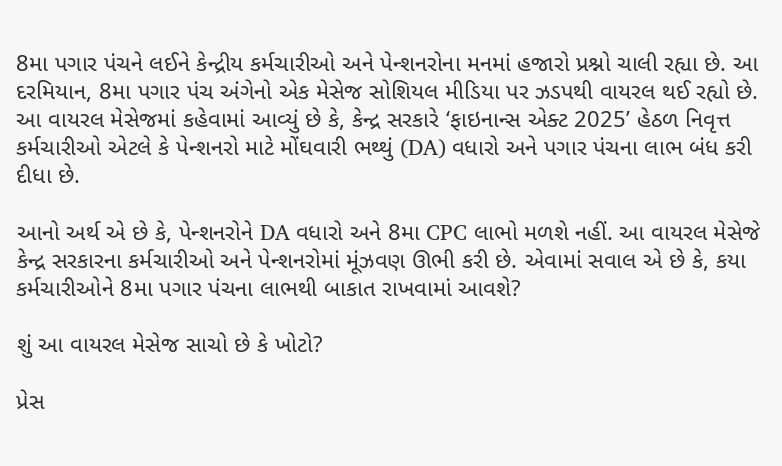8મા પગાર પંચને લઈને કેન્દ્રીય કર્મચારીઓ અને પેન્શનરોના મનમાં હજારો પ્રશ્નો ચાલી રહ્યા છે. આ દરમિયાન, 8મા પગાર પંચ અંગેનો એક મેસેજ સોશિયલ મીડિયા પર ઝડપથી વાયરલ થઈ રહ્યો છે. આ વાયરલ મેસેજમાં કહેવામાં આવ્યું છે કે, કેન્દ્ર સરકારે ‘ફાઇનાન્સ એક્ટ 2025’ હેઠળ નિવૃત્ત કર્મચારીઓ એટલે કે પેન્શનરો માટે મોંઘવારી ભથ્થું (DA) વધારો અને પગાર પંચના લાભ બંધ કરી દીધા છે.

આનો અર્થ એ છે કે, પેન્શનરોને DA વધારો અને 8મા CPC લાભો મળશે નહીં. આ વાયરલ મેસેજે કેન્દ્ર સરકારના કર્મચારીઓ અને પેન્શનરોમાં મૂંઝવણ ઊભી કરી છે. એવામાં સવાલ એ છે કે, કયા કર્મચારીઓને 8મા પગાર પંચના લાભથી બાકાત રાખવામાં આવશે?

શું આ વાયરલ મેસેજ સાચો છે કે ખોટો?

પ્રેસ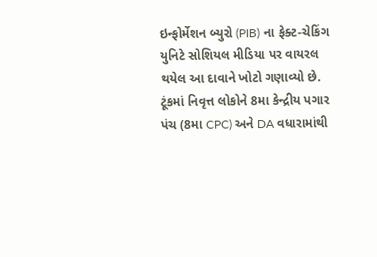ઇન્ફોર્મેશન બ્યુરો (PIB) ના ફેક્ટ-ચેકિંગ યુનિટે સોશિયલ મીડિયા પર વાયરલ થયેલ આ દાવાને ખોટો ગણાવ્યો છે. ટૂંકમાં નિવૃત્ત લોકોને 8મા કેન્દ્રીય પગાર પંચ (8મા CPC) અને DA વધારામાંથી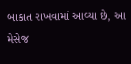બાકાત રાખવામાં આવ્યા છે, આ મેસેજ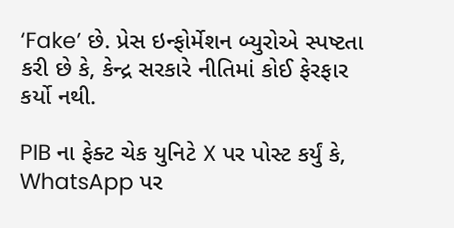‘Fake’ છે. પ્રેસ ઇન્ફોર્મેશન બ્યુરોએ સ્પષ્ટતા કરી છે કે, કેન્દ્ર સરકારે નીતિમાં કોઈ ફેરફાર કર્યો નથી.

PIB ના ફેક્ટ ચેક યુનિટે X પર પોસ્ટ કર્યું કે, WhatsApp પર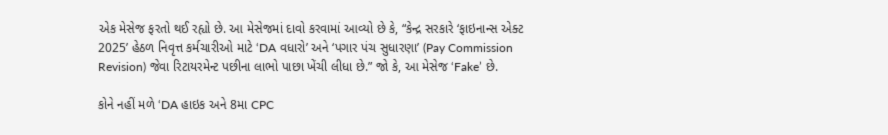એક મેસેજ ફરતો થઈ રહ્યો છે. આ મેસેજમાં દાવો કરવામાં આવ્યો છે કે, “કેન્દ્ર સરકારે ‘ફાઇનાન્સ એક્ટ 2025’ હેઠળ નિવૃત્ત કર્મચારીઓ માટે ‘DA વધારો’ અને ‘પગાર પંચ સુધારણા’ (Pay Commission Revision) જેવા રિટાયરમેન્ટ પછીના લાભો પાછા ખેંચી લીધા છે.” જો કે, આ મેસેજ ‘Fake’ છે.

કોને નહીં મળે ‘DA હાઇક અને 8મા CPC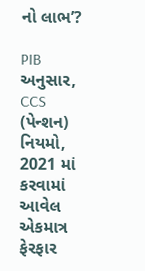નો લાભ’?

PIB અનુસાર, CCS (પેન્શન) નિયમો, 2021 માં કરવામાં આવેલ એકમાત્ર ફેરફાર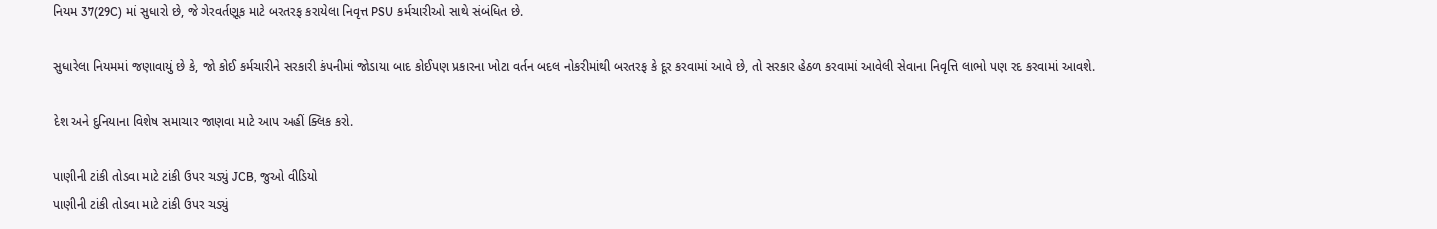નિયમ 37(29C) માં સુધારો છે, જે ગેરવર્તણૂક માટે બરતરફ કરાયેલા નિવૃત્ત PSU કર્મચારીઓ સાથે સંબંધિત છે.

સુધારેલા નિયમમાં જણાવાયું છે કે, જો કોઈ કર્મચારીને સરકારી કંપનીમાં જોડાયા બાદ કોઈપણ પ્રકારના ખોટા વર્તન બદલ નોકરીમાંથી બરતરફ કે દૂર કરવામાં આવે છે, તો સરકાર હેઠળ કરવામાં આવેલી સેવાના નિવૃત્તિ લાભો પણ રદ કરવામાં આવશે.

દેશ અને દુનિયાના વિશેષ સમાચાર જાણવા માટે આપ અહીં ક્લિક કરો.

પાણીની ટાંકી તોડવા માટે ટાંકી ઉપર ચડ્યું JCB, જુઓ વીડિયો
પાણીની ટાંકી તોડવા માટે ટાંકી ઉપર ચડ્યું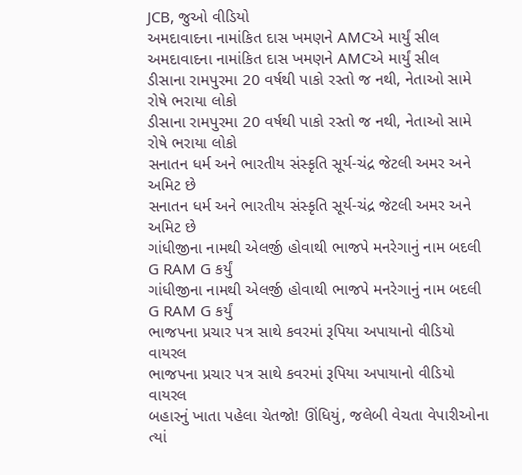JCB, જુઓ વીડિયો
અમદાવાદના નામાંકિત દાસ ખમણને AMCએ માર્યું સીલ
અમદાવાદના નામાંકિત દાસ ખમણને AMCએ માર્યું સીલ
ડીસાના રામપુરમા 20 વર્ષથી પાકો રસ્તો જ નથી, નેતાઓ સામે રોષે ભરાયા લોકો
ડીસાના રામપુરમા 20 વર્ષથી પાકો રસ્તો જ નથી, નેતાઓ સામે રોષે ભરાયા લોકો
સનાતન ધર્મ અને ભારતીય સંસ્કૃતિ સૂર્ય-ચંદ્ર જેટલી અમર અને અમિટ છે
સનાતન ધર્મ અને ભારતીય સંસ્કૃતિ સૂર્ય-ચંદ્ર જેટલી અમર અને અમિટ છે
ગાંધીજીના નામથી એલર્જી હોવાથી ભાજપે મનરેગાનું નામ બદલી G RAM G કર્યું
ગાંધીજીના નામથી એલર્જી હોવાથી ભાજપે મનરેગાનું નામ બદલી G RAM G કર્યું
ભાજપના પ્રચાર પત્ર સાથે કવરમાં રૂપિયા અપાયાનો વીડિયો વાયરલ
ભાજપના પ્રચાર પત્ર સાથે કવરમાં રૂપિયા અપાયાનો વીડિયો વાયરલ
બહારનું ખાતા પહેલા ચેતજો! ઊંધિયું, જલેબી વેચતા વેપારીઓના ત્યાં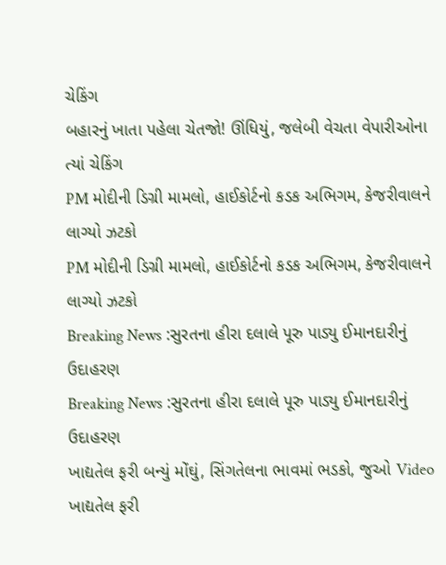ચેકિંગ
બહારનું ખાતા પહેલા ચેતજો! ઊંધિયું, જલેબી વેચતા વેપારીઓના ત્યાં ચેકિંગ
PM મોદીની ડિગ્રી મામલો, હાઈકોર્ટનો કડક અભિગમ, કેજરીવાલને લાગ્યો ઝટકો
PM મોદીની ડિગ્રી મામલો, હાઈકોર્ટનો કડક અભિગમ, કેજરીવાલને લાગ્યો ઝટકો
Breaking News :સુરતના હીરા દલાલે પૂરુ પાડ્યુ ઈમાનદારીનું ઉદાહરણ
Breaking News :સુરતના હીરા દલાલે પૂરુ પાડ્યુ ઈમાનદારીનું ઉદાહરણ
ખાદ્યતેલ ફરી બન્યું મોંઘું, સિંગતેલના ભાવમાં ભડકો, જુઓ Video
ખાદ્યતેલ ફરી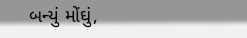બન્યું મોંઘું,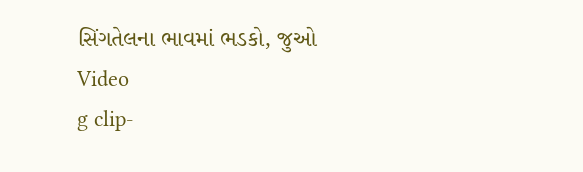સિંગતેલના ભાવમાં ભડકો, જુઓ Video
g clip-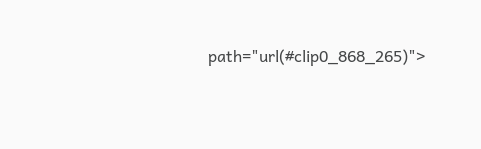path="url(#clip0_868_265)">